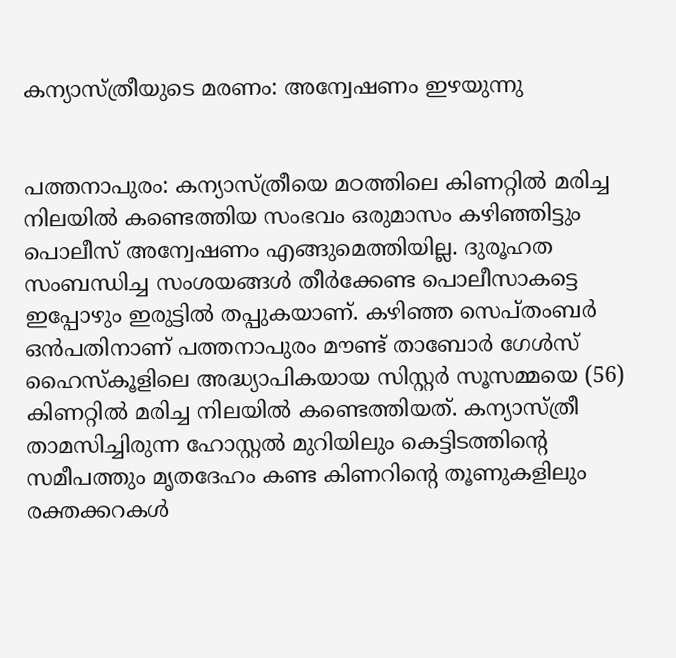കന്യാസ്ത്രീയുടെ മരണം: അന്വേഷണം ഇഴയുന്നു


പത്തനാപുരം: കന്യാസ്ത്രീയെ മഠത്തിലെ കിണറ്റില്‍ മരിച്ച നിലയില്‍ കണ്ടെത്തിയ സംഭവം ഒരുമാസം കഴിഞ്ഞിട്ടും പൊലീസ് അന്വേഷണം എങ്ങുമെത്തിയില്ല. ദുരൂഹത സംബന്ധിച്ച സംശയങ്ങള്‍ തീ‌‌‌‌‌‌‌‌ര്‍ക്കേണ്ട പൊലീസാകട്ടെ ഇപ്പോഴും ഇരുട്ടില്‍ തപ്പുകയാണ്. കഴിഞ്ഞ സെപ്തംബര്‍ ഒന്‍പതിനാണ് പത്തനാപുരം മൗണ്ട് താബോര്‍ ഗേള്‍സ് ഹൈസ്കൂളിലെ അദ്ധ്യാപികയായ സിസ്റ്റര്‍ സൂസമ്മയെ (56) കിണറ്റില്‍ മരിച്ച നിലയില്‍ കണ്ടെത്തിയത്. കന്യാസ്ത്രീ താമസിച്ചിരുന്ന ഹോസ്റ്റല്‍ മുറിയിലും കെട്ടിടത്തിന്റെ സമീപത്തും മൃതദേഹം കണ്ട കിണറിന്റെ തൂണുകളിലും രക്തക്കറകള്‍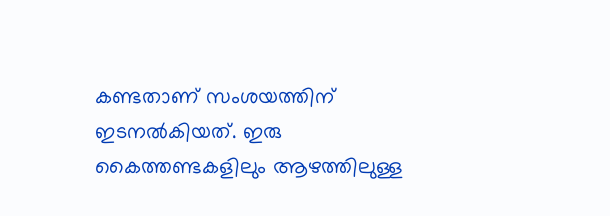കണ്ടതാണ് സംശയത്തിന് ഇടനല്‍കിയത്. ഇരു കൈത്തണ്ടകളിലും ആഴത്തിലുള്ള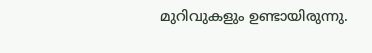മുറിവുകളും ഉണ്ടായിരുന്നു.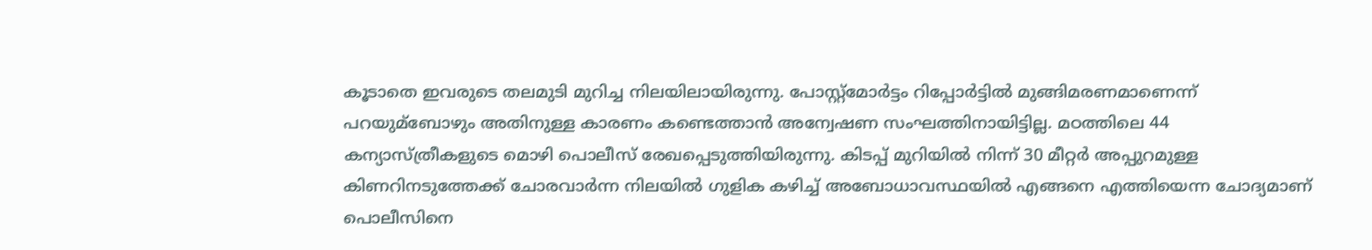കൂടാതെ ഇവരുടെ തലമുടി മുറിച്ച നിലയിലായിരുന്നു. പോസ്റ്റ്മോര്‍ട്ടം റിപ്പോര്‍ട്ടില്‍ മുങ്ങിമരണമാണെന്ന് പറയുമ്ബോഴും അതിനുള്ള കാരണം കണ്ടെത്താന്‍ അന്വേഷണ സംഘത്തിനായിട്ടില്ല. മഠത്തിലെ 44 കന്യാസ്ത്രീകളുടെ മൊഴി പൊലീസ് രേഖപ്പെടുത്തിയിരുന്നു. കിടപ്പ് മുറിയില്‍ നിന്ന് 30 മീറ്റര്‍ അപ്പുറമുള്ള കിണറിനടുത്തേക്ക് ചോരവാര്‍ന്ന നിലയില്‍ ഗുളിക കഴിച്ച്‌ അബോധാവസ്ഥയില്‍ എങ്ങനെ എത്തിയെന്ന ചോദ്യമാണ് പൊലീസിനെ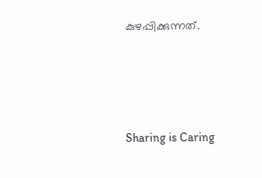കുഴപ്പിക്കുന്നത്.




Sharing is Caring